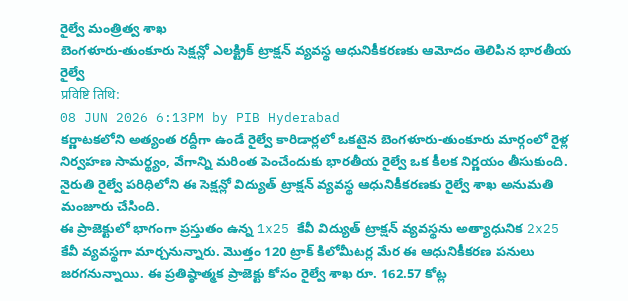రైల్వే మంత్రిత్వ శాఖ
బెంగళూరు-తుంకూరు సెక్షన్లో ఎలక్ట్రిక్ ట్రాక్షన్ వ్యవస్థ ఆధునికీకరణకు ఆమోదం తెలిపిన భారతీయ రైల్వే
प्रविष्टि तिथि:
08 JUN 2026 6:13PM by PIB Hyderabad
కర్ణాటకలోని అత్యంత రద్దీగా ఉండే రైల్వే కారిడార్లలో ఒకటైన బెంగళూరు-తుంకూరు మార్గంలో రైళ్ల నిర్వహణ సామర్థ్యం, వేగాన్ని మరింత పెంచేందుకు భారతీయ రైల్వే ఒక కీలక నిర్ణయం తీసుకుంది. నైరుతి రైల్వే పరిధిలోని ఈ సెక్షన్లో విద్యుత్ ట్రాక్షన్ వ్యవస్థ ఆధునికీకరణకు రైల్వే శాఖ అనుమతి మంజూరు చేసింది.
ఈ ప్రాజెక్టులో భాగంగా ప్రస్తుతం ఉన్న 1x25 కేవీ విద్యుత్ ట్రాక్షన్ వ్యవస్థను అత్యాధునిక 2x25 కేవీ వ్యవస్థగా మార్చనున్నారు. మొత్తం 120 ట్రాక్ కిలోమీటర్ల మేర ఈ ఆధునికీకరణ పనులు జరగనున్నాయి. ఈ ప్రతిష్ఠాత్మక ప్రాజెక్టు కోసం రైల్వే శాఖ రూ. 162.57 కోట్ల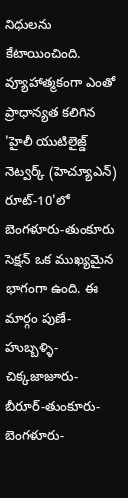నిధులను కేటాయించింది.
వ్యూహాత్మకంగా ఎంతో ప్రాధాన్యత కలిగిన 'హైలీ యుటిలైజ్డ్ నెట్వర్క్ (హెచ్యూఎన్) రూట్-10'లో బెంగళూరు-తుంకూరు సెక్షన్ ఒక ముఖ్యమైన భాగంగా ఉంది. ఈ మార్గం పుణే-హుబ్బళ్ళి-చిక్కజాజూరు-బీరూర్-తుంకూరు-బెంగళూరు-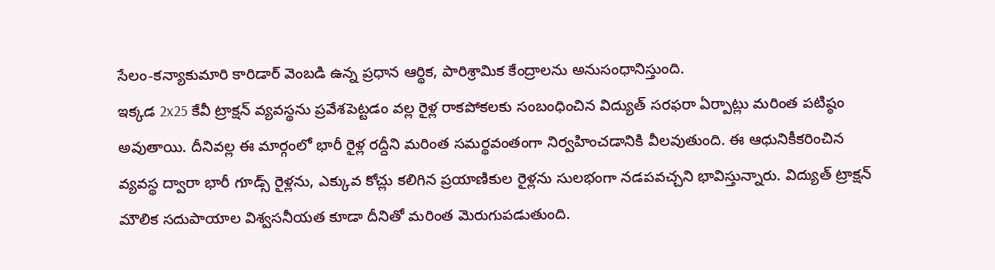సేలం-కన్యాకుమారి కారిడార్ వెంబడి ఉన్న ప్రధాన ఆర్థిక, పారిశ్రామిక కేంద్రాలను అనుసంధానిస్తుంది.
ఇక్కడ 2x25 కేవీ ట్రాక్షన్ వ్యవస్థను ప్రవేశపెట్టడం వల్ల రైళ్ల రాకపోకలకు సంబంధించిన విద్యుత్ సరఫరా ఏర్పాట్లు మరింత పటిష్ఠం అవుతాయి. దీనివల్ల ఈ మార్గంలో భారీ రైళ్ల రద్దీని మరింత సమర్థవంతంగా నిర్వహించడానికి వీలవుతుంది. ఈ ఆధునికీకరించిన వ్యవస్థ ద్వారా భారీ గూడ్స్ రైళ్లను, ఎక్కువ కోచ్లు కలిగిన ప్రయాణికుల రైళ్లను సులభంగా నడపవచ్చని భావిస్తున్నారు. విద్యుత్ ట్రాక్షన్ మౌలిక సదుపాయాల విశ్వసనీయత కూడా దీనితో మరింత మెరుగుపడుతుంది.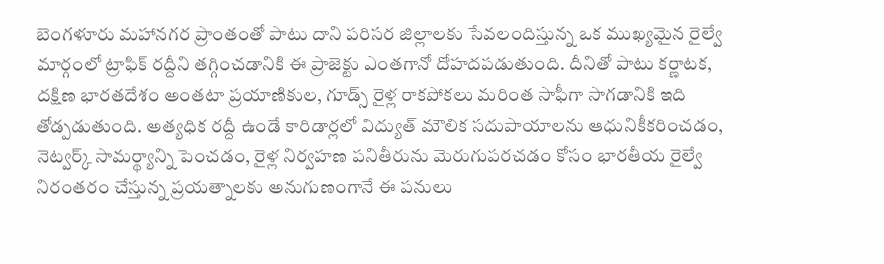బెంగళూరు మహానగర ప్రాంతంతో పాటు దాని పరిసర జిల్లాలకు సేవలందిస్తున్న ఒక ముఖ్యమైన రైల్వే మార్గంలో ట్రాఫిక్ రద్దీని తగ్గించడానికి ఈ ప్రాజెక్టు ఎంతగానో దోహదపడుతుంది. దీనితో పాటు కర్ణాటక, దక్షిణ భారతదేశం అంతటా ప్రయాణికుల, గూడ్స్ రైళ్ల రాకపోకలు మరింత సాఫీగా సాగడానికి ఇది తోడ్పడుతుంది. అత్యధిక రద్దీ ఉండే కారిడార్లలో విద్యుత్ మౌలిక సదుపాయాలను ఆధునికీకరించడం, నెట్వర్క్ సామర్థ్యాన్ని పెంచడం, రైళ్ల నిర్వహణ పనితీరును మెరుగుపరచడం కోసం భారతీయ రైల్వే నిరంతరం చేస్తున్న ప్రయత్నాలకు అనుగుణంగానే ఈ పనులు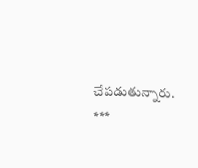చేపడుతున్నారు.
***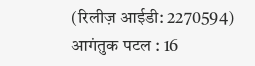(रिलीज़ आईडी: 2270594)
आगंतुक पटल : 16